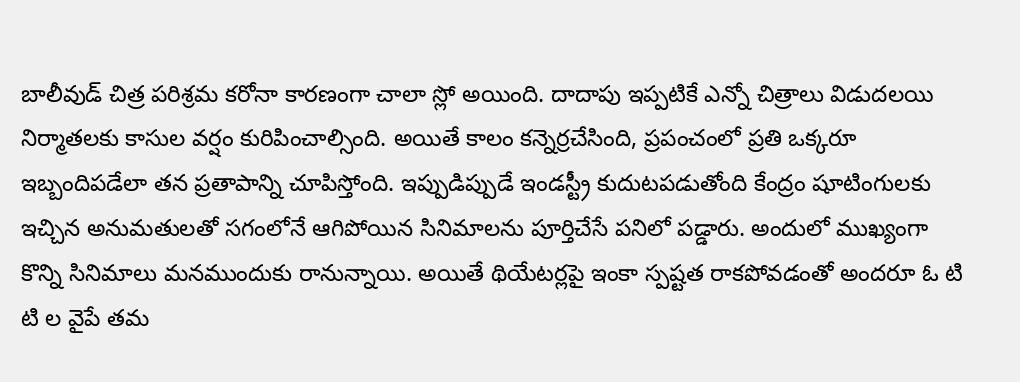బాలీవుడ్ చిత్ర పరిశ్రమ కరోనా కారణంగా చాలా స్లో అయింది. దాదాపు ఇప్పటికే ఎన్నో చిత్రాలు విడుదలయి నిర్మాతలకు కాసుల వర్షం కురిపించాల్సింది. అయితే కాలం కన్నెర్రచేసింది, ప్రపంచంలో ప్రతి ఒక్కరూ ఇబ్బందిపడేలా తన ప్రతాపాన్ని చూపిస్తోంది. ఇప్పుడిప్పుడే ఇండస్ట్రీ కుదుటపడుతోంది కేంద్రం షూటింగులకు ఇచ్చిన అనుమతులతో సగంలోనే ఆగిపోయిన సినిమాలను పూర్తిచేసే పనిలో పడ్డారు. అందులో ముఖ్యంగా కొన్ని సినిమాలు మనముందుకు రానున్నాయి. అయితే థియేటర్లపై ఇంకా స్పష్టత రాకపోవడంతో అందరూ ఓ టి టి ల వైపే తమ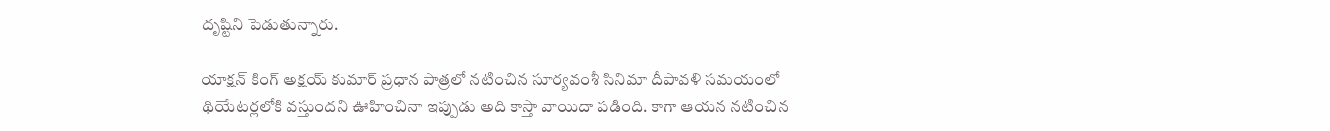దృష్టిని పెడుతున్నారు.

యాక్షన్ కింగ్ అక్షయ్ కుమార్ ప్రధాన పాత్రలో నటించిన సూర్యవంశీ సినిమా దీపావళి సమయంలో థియేటర్లలోకి వస్తుందని ఊహించినా ఇప్పుడు అది కాస్తా వాయిదా పడింది. కాగా ఆయన నటించిన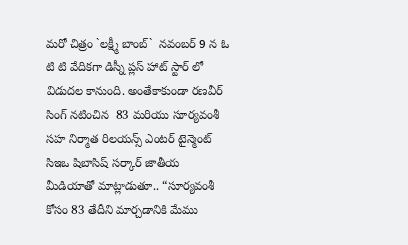మరో చిత్రం `లక్ష్మీ బాంబ్`  నవంబర్ 9 న ఓ టి టి వేదికగా డిస్నీ ప్లస్ హాట్ స్టార్ లో విడుదల కానుంది. అంతేకాకుండా రణవీర్ సింగ్ నటించిన  83 మరియు సూర్యవంశీ సహ నిర్మాత రిలయన్స్ ఎంటర్ టైన్మెంట్ సిఇఒ షిబాసిష్ సర్కార్ జాతీయ మీడియాతో మాట్లాడుతూ.. “సూర్యవంశీ కోసం 83 తేదీని మార్చడానికి మేము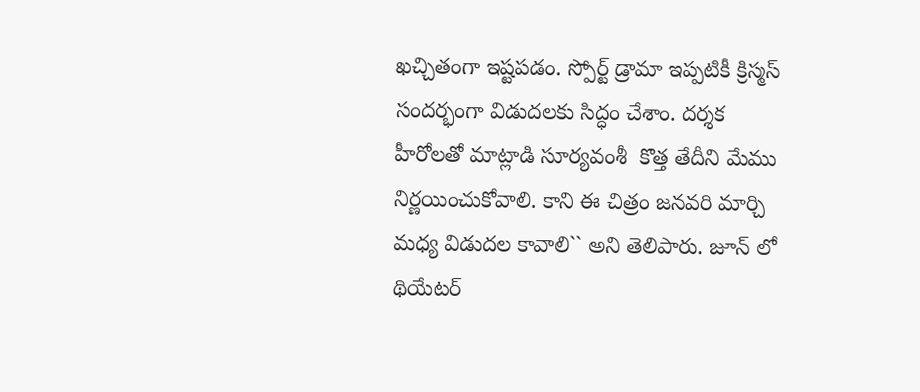ఖచ్చితంగా ఇష్టపడం. స్పోర్ట్ డ్రామా ఇప్పటికీ క్రిస్మస్ సందర్భంగా విడుదలకు సిద్ధం చేశాం. దర్శక హీరోలతో మాట్లాడి సూర్యవంశీ  కొత్త తేదీని మేము నిర్ణయించుకోవాలి. కాని ఈ చిత్రం జనవరి మార్చి మధ్య విడుదల కావాలి`` అని తెలిపారు. జూన్ లో థియేటర్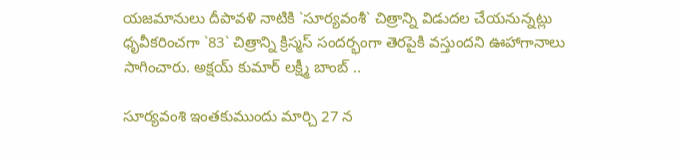యజమానులు దీపావళి నాటికి `సూర్యవంశీ` చిత్రాన్ని విడుదల చేయనున్నట్లు ధృవీకరించగా `83` చిత్రాన్ని క్రిస్మస్ సందర్భంగా తెరపైకి వస్తుందని ఊహాగానాలు సాగించారు. అక్షయ్ కుమార్ లక్ష్మీ బాంబ్ ..

సూర్యవంశి ఇంతకుముందు మార్చి 27 న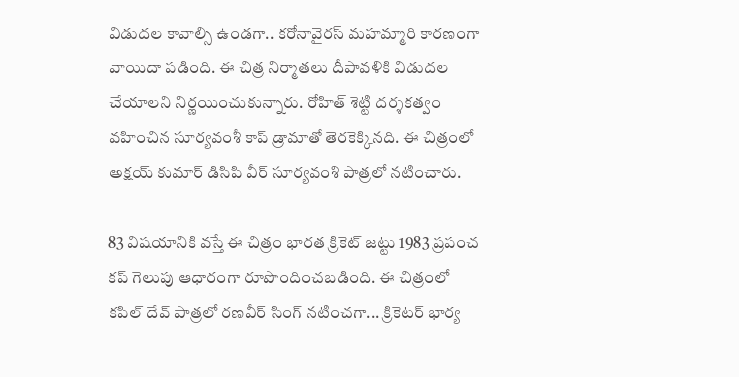విడుదల కావాల్సి ఉండగా.. కరోనావైరస్ మహమ్మారి కారణంగా   వాయిదా పడింది. ఈ చిత్ర నిర్మాతలు దీపావళికి విడుదల చేయాలని నిర్ణయించుకున్నారు. రోహిత్ శెట్టి దర్శకత్వం వహించిన సూర్యవంశీ కాప్ డ్రామాతో తెరకెక్కినది. ఈ చిత్రంలో అక్షయ్ కుమార్ డిసిపి వీర్ సూర్యవంశి పాత్రలో నటించారు.

83 విషయానికి వస్తే ఈ చిత్రం భారత క్రికెట్ జట్టు 1983 ప్రపంచ కప్ గెలుపు ఆధారంగా రూపొందించబడింది. ఈ చిత్రంలో కపిల్ దేవ్ పాత్రలో రణవీర్ సింగ్ నటించగా... క్రికెటర్ భార్య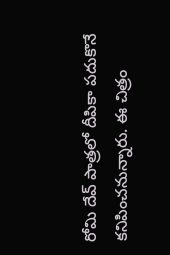రోమి దేవ్ పాత్రలో దీపికా పదుకొనే కనిపించనున్నారు. ఈ చిత్రం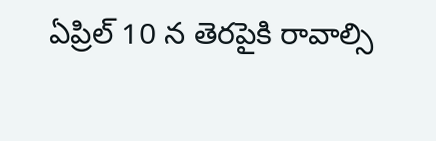ఏప్రిల్ 10 న తెరపైకి రావాల్సి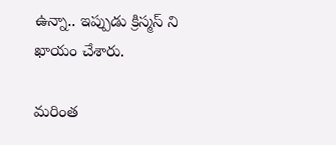ఉన్నా.. ఇప్పుడు క్రిస్మస్ ని ఖాయం చేశారు.

మరింత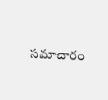సమాచారం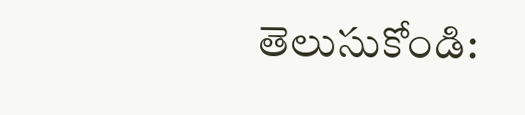తెలుసుకోండి: